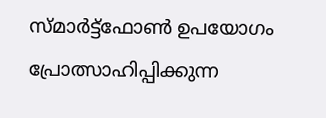സ്മാര്‍ട്ട്‌ഫോണ്‍ ഉപയോഗം പ്രോത്സാഹിപ്പിക്കുന്ന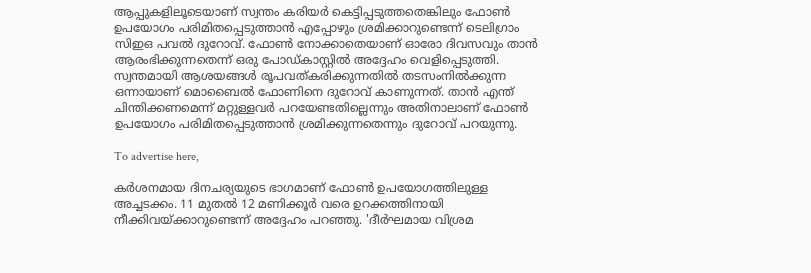ആപ്പുകളിലൂടെയാണ് സ്വന്തം കരിയര്‍ കെട്ടിപ്പടുത്തതെങ്കിലും ഫോണ്‍ ഉപയോഗം പരിമിതപ്പെടുത്താന്‍ എപ്പോഴും ശ്രമിക്കാറുണ്ടെന്ന് ടെലിഗ്രാം സിഇഒ പവല്‍ ദുറോവ്. ഫോണ്‍ നോക്കാതെയാണ് ഓരോ ദിവസവും താന്‍ ആരംഭിക്കുന്നതെന്ന് ഒരു പോഡ്കാസ്റ്റില്‍ അദ്ദേഹം വെളിപ്പെടുത്തി. സ്വന്തമായി ആശയങ്ങള്‍ രൂപവത്കരിക്കുന്നതില്‍ തടസംനില്‍ക്കുന്ന ഒന്നായാണ് മൊബൈല്‍ ഫോണിനെ ദുറോവ് കാണുന്നത്. താന്‍ എന്ത് ചിന്തിക്കണമെന്ന് മറ്റുള്ളവര്‍ പറയേണ്ടതില്ലെന്നും അതിനാലാണ് ഫോണ്‍ ഉപയോഗം പരിമിതപ്പെടുത്താന്‍ ശ്രമിക്കുന്നതെന്നും ദുറോവ് പറയുന്നു.

To advertise here,

കര്‍ശനമായ ദിനചര്യയുടെ ഭാഗമാണ് ഫോണ്‍ ഉപയോഗത്തിലുള്ള അച്ചടക്കം. 11 മുതല്‍ 12 മണിക്കൂര്‍ വരെ ഉറക്കത്തിനായി നീക്കിവയ്ക്കാറുണ്ടെന്ന് അദ്ദേഹം പറഞ്ഞു. 'ദീര്‍ഘമായ വിശ്രമ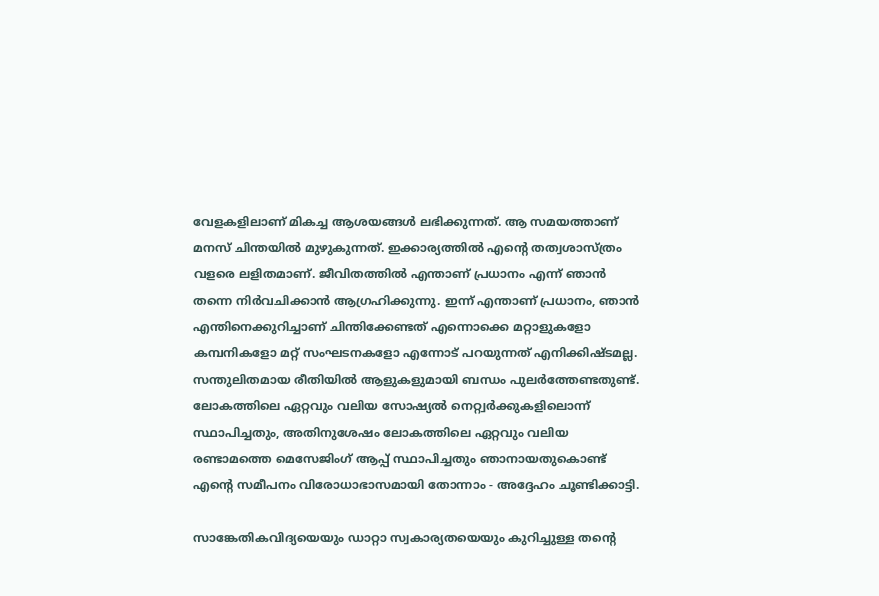വേളകളിലാണ് മികച്ച ആശയങ്ങള്‍ ലഭിക്കുന്നത്. ആ സമയത്താണ് മനസ് ചിന്തയില്‍ മുഴുകുന്നത്. ഇക്കാര്യത്തില്‍ എന്റെ തത്വശാസ്ത്രം വളരെ ലളിതമാണ്. ജീവിതത്തില്‍ എന്താണ് പ്രധാനം എന്ന് ഞാന്‍ തന്നെ നിര്‍വചിക്കാന്‍ ആഗ്രഹിക്കുന്നു. ഇന്ന് എന്താണ് പ്രധാനം, ഞാന്‍ എന്തിനെക്കുറിച്ചാണ് ചിന്തിക്കേണ്ടത് എന്നൊക്കെ മറ്റാളുകളോ കമ്പനികളോ മറ്റ് സംഘടനകളോ എന്നോട് പറയുന്നത് എനിക്കിഷ്ടമല്ല. സന്തുലിതമായ രീതിയില്‍ ആളുകളുമായി ബന്ധം പുലര്‍ത്തേണ്ടതുണ്ട്. ലോകത്തിലെ ഏറ്റവും വലിയ സോഷ്യല്‍ നെറ്റ്വര്‍ക്കുകളിലൊന്ന് സ്ഥാപിച്ചതും, അതിനുശേഷം ലോകത്തിലെ ഏറ്റവും വലിയ രണ്ടാമത്തെ മെസേജിംഗ് ആപ്പ് സ്ഥാപിച്ചതും ഞാനായതുകൊണ്ട് എന്റെ സമീപനം വിരോധാഭാസമായി തോന്നാം - അദ്ദേഹം ചൂണ്ടിക്കാട്ടി.

സാങ്കേതികവിദ്യയെയും ഡാറ്റാ സ്വകാര്യതയെയും കുറിച്ചുള്ള തന്റെ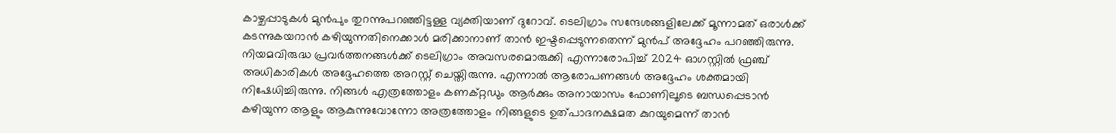കാഴ്ചപ്പാടുകള്‍ മുന്‍പും തുറന്നുപറഞ്ഞിട്ടള്ള വ്യക്തിയാണ് ദുറോവ്. ടെലിഗ്രാം സന്ദേശങ്ങളിലേക്ക് മൂന്നാമത് ഒരാള്‍ക്ക് കടന്നുകയറാന്‍ കഴിയുന്നതിനെക്കാള്‍ മരിക്കാനാണ് താന്‍ ഇഷ്ടപ്പെടുന്നതെന്ന് മുന്‍പ് അദ്ദേഹം പറഞ്ഞിരുന്നു. നിയമവിരുദ്ധ പ്രവര്‍ത്തനങ്ങള്‍ക്ക് ടെലിഗ്രാം അവസരമൊരുക്കി എന്നാരോപിച്ച് 2024 ഓഗസ്റ്റില്‍ ഫ്രഞ്ച് അധികാരികള്‍ അദ്ദേഹത്തെ അറസ്റ്റ് ചെയ്തിരുന്നു. എന്നാല്‍ ആരോപണങ്ങള്‍ അദ്ദേഹം ശക്തമായി നിഷേധിച്ചിരുന്നു. നിങ്ങള്‍ എത്രത്തോളം കണക്റ്റഡും ആര്‍ക്കും അനായാസം ഫോണിലൂടെ ബന്ധപ്പെടാന്‍ കഴിയുന്ന ആളും ആകുന്നുവോന്നോ അത്രത്തോളം നിങ്ങളുടെ ഉത്പാദനക്ഷമത കുറയുമെന്ന് താന്‍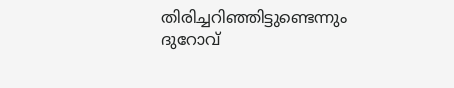തിരിച്ചറിഞ്ഞിട്ടുണ്ടെന്നും ദുറോവ്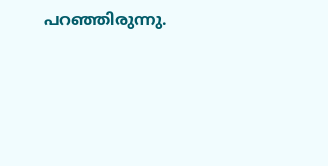പറഞ്ഞിരുന്നു.